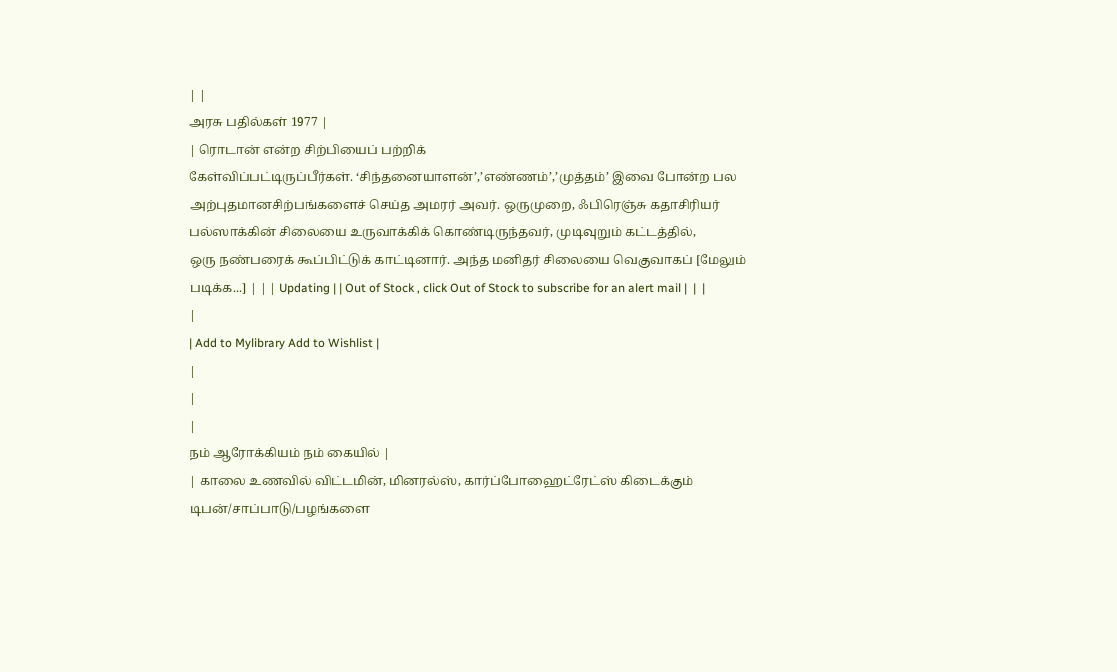| |
அரசு பதில்கள் 1977 |
| ரொடான் என்ற சிற்பியைப் பற்றிக்
கேள்விப்பட்டிருப்பீர்கள். ‘சிந்தனையாளன்’,’எண்ணம்’,’முத்தம்’ இவை போன்ற பல
அற்புதமானசிற்பங்களைச் செய்த அமரர் அவர். ஒருமுறை, ஃபிரெஞ்சு கதாசிரியர்
பல்ஸாக்கின் சிலையை உருவாக்கிக் கொண்டிருந்தவர், முடிவுறும் கட்டத்தில்,
ஒரு நண்பரைக் கூப்பிட்டுக் காட்டினார். அந்த மனிதர் சிலையை வெகுவாகப் [மேலும் படிக்க...] | | | Updating | | Out of Stock , click Out of Stock to subscribe for an alert mail |  |  |
|
| Add to Mylibrary Add to Wishlist |
|
|
|
நம் ஆரோக்கியம் நம் கையில் |
| காலை உணவில் விட்டமின், மினரல்ஸ், கார்ப்போஹைட்ரேட்ஸ் கிடைக்கும்
டிபன்/சாப்பாடு/பழங்களை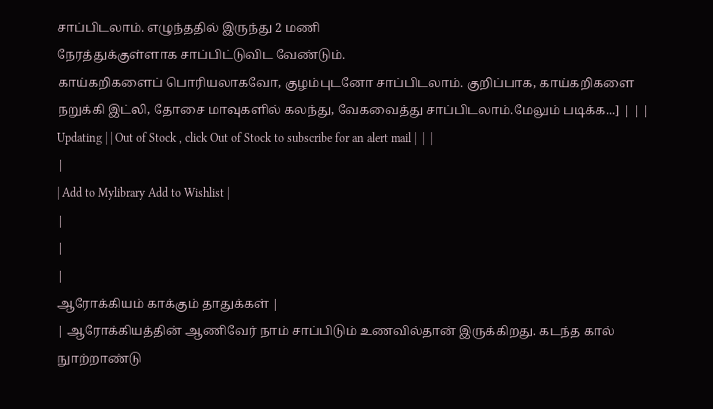சாப்பிடலாம். எழுந்ததில் இருந்து 2 மணி
நேரத்துக்குள்ளாக சாப்பிட்டுவிட வேண்டும்.
காய்கறிகளைப் பொரியலாகவோ, குழம்புடனோ சாப்பிடலாம். குறிப்பாக, காய்கறிகளை நறுக்கி இட்லி, தோசை மாவுகளில் கலந்து, வேகவைத்து சாப்பிடலாம்.மேலும் படிக்க...] | | | Updating | | Out of Stock , click Out of Stock to subscribe for an alert mail |  |  |
|
| Add to Mylibrary Add to Wishlist |
|
|
|
ஆரோக்கியம் காக்கும் தாதுக்கள் |
| ஆரோக்கியத்தின் ஆணிவேர் நாம் சாப்பிடும் உணவில்தான் இருக்கிறது. கடந்த கால்
நுாற்றாண்டு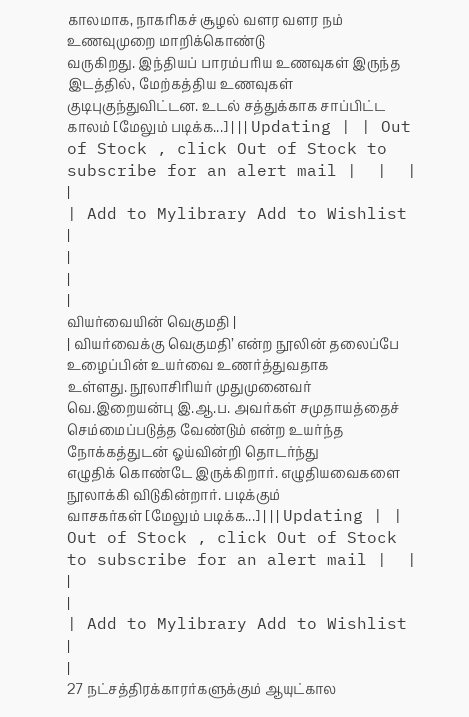காலமாக, நாகரிகச் சூழல் வளர வளர நம் உணவுமுறை மாறிக்கொண்டு
வருகிறது. இந்தியப் பாரம்பரிய உணவுகள் இருந்த இடத்தில், மேற்கத்திய உணவுகள்
குடிபுகுந்துவிட்டன. உடல் சத்துக்காக சாப்பிட்ட காலம் [மேலும் படிக்க...] | | | Updating | | Out of Stock , click Out of Stock to subscribe for an alert mail |  |  |
|
| Add to Mylibrary Add to Wishlist |
|
|
|
வியர்வையின் வெகுமதி |
| வியர்வைக்கு வெகுமதி’ என்ற நூலின் தலைப்பே உழைப்பின் உயர்வை உணர்த்துவதாக
உள்ளது. நூலாசிரியர் முதுமுனைவர் வெ.இறையன்பு இ.ஆ.ப. அவர்கள் சமுதாயத்தைச்
செம்மைப்படுத்த வேண்டும் என்ற உயர்ந்த நோக்கத்துடன் ஓய்வின்றி தொடர்ந்து
எழுதிக் கொண்டே இருக்கிறார். எழுதியவைகளை நூலாக்கி விடுகின்றார். படிக்கும்
வாசகர்கள் [மேலும் படிக்க...] | | | Updating | | Out of Stock , click Out of Stock to subscribe for an alert mail |  |  |
|
| Add to Mylibrary Add to Wishlist |
|
27 நட்சத்திரக்காரர்களுக்கும் ஆயுட்கால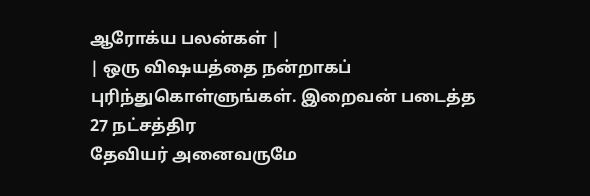ஆரோக்ய பலன்கள் |
| ஒரு விஷயத்தை நன்றாகப் புரிந்துகொள்ளுங்கள். இறைவன் படைத்த 27 நட்சத்திர
தேவியர் அனைவருமே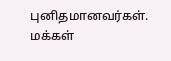புனிதமானவர்கள். மக்கள்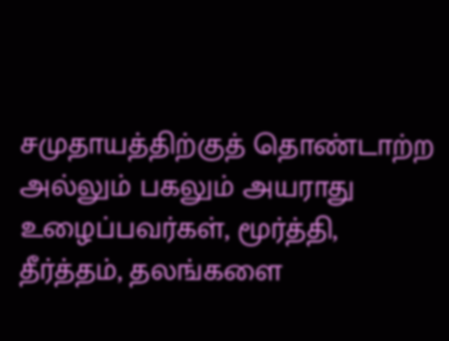சமுதாயத்திற்குத் தொண்டாற்ற
அல்லும் பகலும் அயராது உழைப்பவர்கள், மூர்த்தி, தீர்த்தம், தலங்களை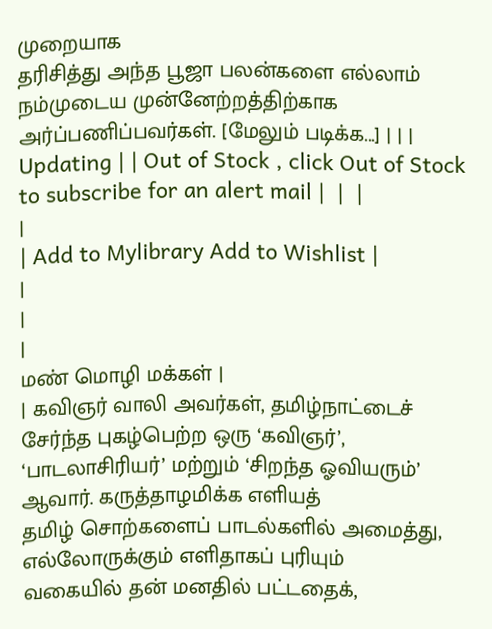முறையாக
தரிசித்து அந்த பூஜா பலன்களை எல்லாம் நம்முடைய முன்னேற்றத்திற்காக
அர்ப்பணிப்பவர்கள். [மேலும் படிக்க...] | | | Updating | | Out of Stock , click Out of Stock to subscribe for an alert mail |  |  |
|
| Add to Mylibrary Add to Wishlist |
|
|
|
மண் மொழி மக்கள் |
| கவிஞர் வாலி அவர்கள், தமிழ்நாட்டைச் சேர்ந்த புகழ்பெற்ற ஒரு ‘கவிஞர்’,
‘பாடலாசிரியர்’ மற்றும் ‘சிறந்த ஓவியரும்’ ஆவார். கருத்தாழமிக்க எளியத்
தமிழ் சொற்களைப் பாடல்களில் அமைத்து, எல்லோருக்கும் எளிதாகப் புரியும்
வகையில் தன் மனதில் பட்டதைக்,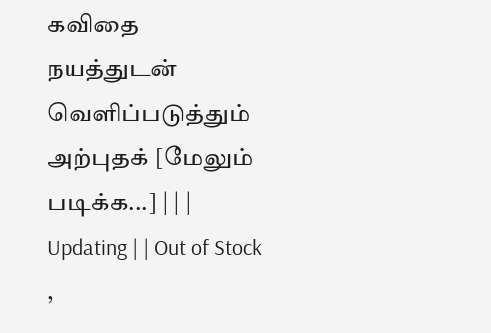கவிதை நயத்துடன் வெளிப்படுத்தும் அற்புதக் [மேலும் படிக்க...] | | | Updating | | Out of Stock ,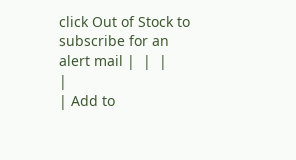click Out of Stock to subscribe for an alert mail |  |  |
|
| Add to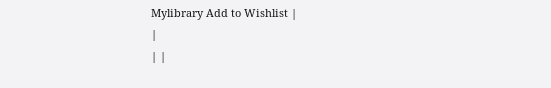Mylibrary Add to Wishlist |
|
| |